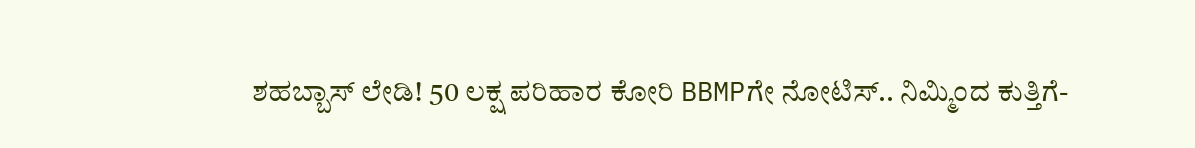ಶಹಬ್ಬಾಸ್ ಲೇಡಿ! 50 ಲಕ್ಷ ಪರಿಹಾರ ಕೋರಿ BBMPಗೇ ನೋಟಿಸ್.. ನಿಮ್ಮಿಂದ ಕುತ್ತಿಗೆ-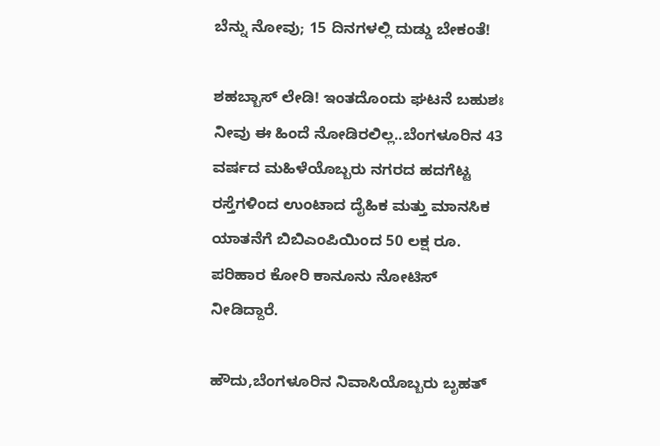ಬೆನ್ನು ನೋವು; 15 ದಿನಗಳಲ್ಲಿ ದುಡ್ಡು ಬೇಕಂತೆ!

ಶಹಬ್ಬಾಸ್ ಲೇಡಿ! ಇಂತದೊಂದು ಘಟನೆ ಬಹುಶಃ ನೀವು ಈ ಹಿಂದೆ ನೋಡಿರಲಿಲ್ಲ..ಬೆಂಗಳೂರಿನ 43 ವರ್ಷದ ಮಹಿಳೆಯೊಬ್ಬರು ನಗರದ ಹದಗೆಟ್ಟ ರಸ್ತೆಗಳಿಂದ ಉಂಟಾದ ದೈಹಿಕ ಮತ್ತು ಮಾನಸಿಕ ಯಾತನೆಗೆ ಬಿಬಿಎಂಪಿಯಿಂದ 50 ಲಕ್ಷ ರೂ. ಪರಿಹಾರ ಕೋರಿ ಕಾನೂನು ನೋಟಿಸ್ ನೀಡಿದ್ದಾರೆ.

ಹೌದು,ಬೆಂಗಳೂರಿನ ನಿವಾಸಿಯೊಬ್ಬರು ಬೃಹತ್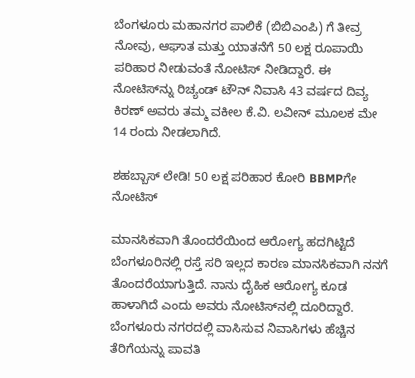ಬೆಂಗಳೂರು ಮಹಾನಗರ ಪಾಲಿಕೆ (ಬಿಬಿಎಂಪಿ) ಗೆ ತೀವ್ರ ನೋವು, ಆಘಾತ ಮತ್ತು ಯಾತನೆಗೆ 50 ಲಕ್ಷ ರೂಪಾಯಿ ಪರಿಹಾರ ನೀಡುವಂತೆ ನೋಟಿಸ್ ನೀಡಿದ್ದಾರೆ. ಈ ನೋಟಿಸ್‌ನ್ನು ರಿಚ್ಯಂಡ್ ಟೌನ್ ನಿವಾಸಿ 43 ವರ್ಷದ ದಿವ್ಯ ಕಿರಣ್ ಅವರು ತಮ್ಮ ವಕೀಲ ಕೆ.ವಿ. ಲವೀನ್ ಮೂಲಕ ಮೇ 14 ರಂದು ನೀಡಲಾಗಿದೆ.

ಶಹಬ್ಬಾಸ್ ಲೇಡಿ! 50 ಲಕ್ಷ ಪರಿಹಾರ ಕೋರಿ BBMPಗೇ ನೋಟಿಸ್

ಮಾನಸಿಕವಾಗಿ ತೊಂದರೆಯಿಂದ ಆರೋಗ್ಯ ಹದಗಿಟ್ಟಿದೆ
ಬೆಂಗಳೂರಿನಲ್ಲಿ ರಸ್ತೆ ಸರಿ ಇಲ್ಲದ ಕಾರಣ ಮಾನಸಿಕವಾಗಿ ನನಗೆ ತೊಂದರೆಯಾಗುತ್ತಿದೆ. ನಾನು ದೈಹಿಕ ಆರೋಗ್ಯ ಕೂಡ ಹಾಳಾಗಿದೆ ಎಂದು ಅವರು ನೋಟಿಸ್‌ನಲ್ಲಿ ದೂರಿದ್ದಾರೆ. ಬೆಂಗಳೂರು ನಗರದಲ್ಲಿ ವಾಸಿಸುವ ನಿವಾಸಿಗಳು ಹೆಚ್ಚಿನ ತೆರಿಗೆಯನ್ನು ಪಾವತಿ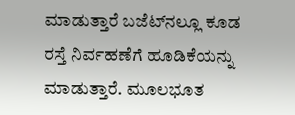ಮಾಡುತ್ತಾರೆ ಬಜೆಟ್‌ನಲ್ಲೂ ಕೂಡ ರಸ್ತೆ ನಿರ್ವಹಣೆಗೆ ಹೂಡಿಕೆಯನ್ನು ಮಾಡುತ್ತಾರೆ. ಮೂಲಭೂತ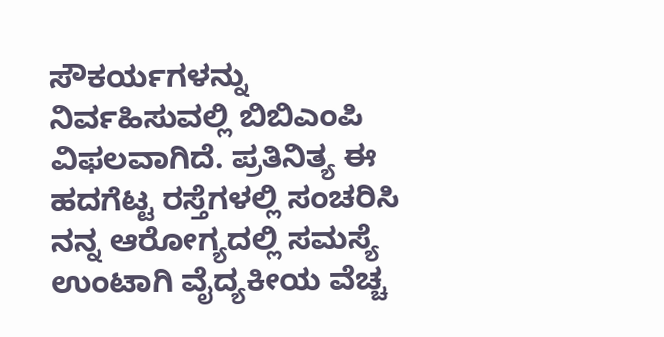ಸೌಕರ್ಯಗಳನ್ನು ನಿರ್ವಹಿಸುವಲ್ಲಿ ಬಿಬಿಎಂಪಿ ವಿಫಲವಾಗಿದೆ. ಪ್ರತಿನಿತ್ಯ ಈ ಹದಗೆಟ್ಟ ರಸ್ತೆಗಳಲ್ಲಿ ಸಂಚರಿಸಿ ನನ್ನ ಆರೋಗ್ಯದಲ್ಲಿ ಸಮಸ್ಯೆ ಉಂಟಾಗಿ ವೈದ್ಯಕೀಯ ವೆಚ್ಚ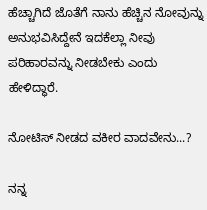ಹೆಚ್ಚಾಗಿದೆ ಜೊತೆಗೆ ನಾನು ಹೆಚ್ಚಿನ ನೋವುನ್ನು ಅನುಭವಿಸಿದ್ದೇನೆ ಇದಕೆಲ್ಲಾ ನೀವು ಪರಿಹಾರವನ್ನು ನೀಡಬೇಕು ಎಂದು ಹೇಳಿದ್ಧಾರೆ.

ನೋಟಿಸ್‌ ನೀಡದ ವಕೀರ ವಾದವೇನು...?

ನನ್ನ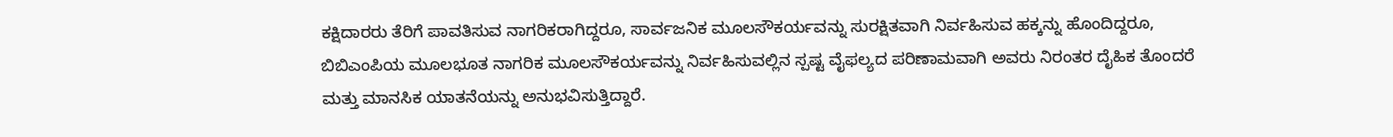ಕಕ್ಷಿದಾರರು ತೆರಿಗೆ ಪಾವತಿಸುವ ನಾಗರಿಕರಾಗಿದ್ದರೂ, ಸಾರ್ವಜನಿಕ ಮೂಲಸೌಕರ್ಯವನ್ನು ಸುರಕ್ಷಿತವಾಗಿ ನಿರ್ವಹಿಸುವ ಹಕ್ಕನ್ನು ಹೊಂದಿದ್ದರೂ, ಬಿಬಿಎಂಪಿಯ ಮೂಲಭೂತ ನಾಗರಿಕ ಮೂಲಸೌಕರ್ಯವನ್ನು ನಿರ್ವಹಿಸುವಲ್ಲಿನ ಸ್ಪಷ್ಟ ವೈಫಲ್ಯದ ಪರಿಣಾಮವಾಗಿ ಅವರು ನಿರಂತರ ದೈಹಿಕ ತೊಂದರೆ ಮತ್ತು ಮಾನಸಿಕ ಯಾತನೆಯನ್ನು ಅನುಭವಿಸುತ್ತಿದ್ದಾರೆ.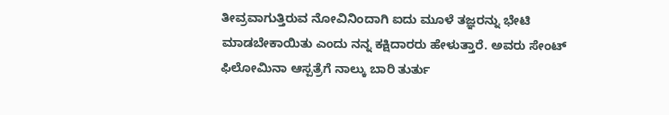ತೀವ್ರವಾಗುತ್ತಿರುವ ನೋವಿನಿಂದಾಗಿ ಐದು ಮೂಳೆ ತಜ್ಞರನ್ನು ಭೇಟಿ ಮಾಡಬೇಕಾಯಿತು ಎಂದು ನನ್ನ ಕಕ್ಷಿದಾರರು ಹೇಳುತ್ತಾರೆ. ಅವರು ಸೇಂಟ್ ಫಿಲೋಮಿನಾ ಆಸ್ಪತ್ರೆಗೆ ನಾಲ್ಕು ಬಾರಿ ತುರ್ತು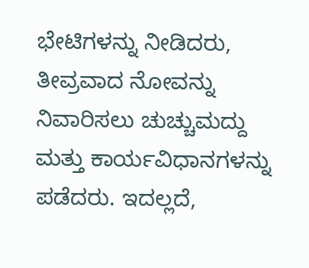ಭೇಟಿಗಳನ್ನು ನೀಡಿದರು, ತೀವ್ರವಾದ ನೋವನ್ನು ನಿವಾರಿಸಲು ಚುಚ್ಚುಮದ್ದು ಮತ್ತು ಕಾರ್ಯವಿಧಾನಗಳನ್ನು ಪಡೆದರು. ಇದಲ್ಲದೆ,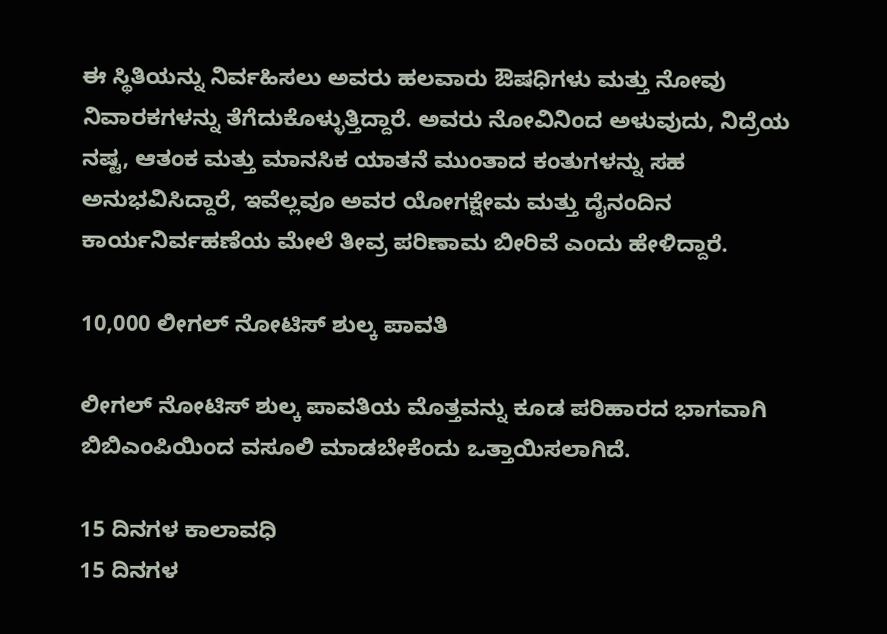ಈ ಸ್ಥಿತಿಯನ್ನು ನಿರ್ವಹಿಸಲು ಅವರು ಹಲವಾರು ಔಷಧಿಗಳು ಮತ್ತು ನೋವು ನಿವಾರಕಗಳನ್ನು ತೆಗೆದುಕೊಳ್ಳುತ್ತಿದ್ದಾರೆ. ಅವರು ನೋವಿನಿಂದ ಅಳುವುದು, ನಿದ್ರೆಯ ನಷ್ಟ, ಆತಂಕ ಮತ್ತು ಮಾನಸಿಕ ಯಾತನೆ ಮುಂತಾದ ಕಂತುಗಳನ್ನು ಸಹ ಅನುಭವಿಸಿದ್ದಾರೆ, ಇವೆಲ್ಲವೂ ಅವರ ಯೋಗಕ್ಷೇಮ ಮತ್ತು ದೈನಂದಿನ ಕಾರ್ಯನಿರ್ವಹಣೆಯ ಮೇಲೆ ತೀವ್ರ ಪರಿಣಾಮ ಬೀರಿವೆ ಎಂದು ಹೇಳಿದ್ದಾರೆ.

10,000 ಲೀಗಲ್ ನೋಟಿಸ್ ಶುಲ್ಕ ಪಾವತಿ

ಲೀಗಲ್ ನೋಟಿಸ್ ಶುಲ್ಕ ಪಾವತಿಯ ಮೊತ್ತವನ್ನು ಕೂಡ ಪರಿಹಾರದ ಭಾಗವಾಗಿ ಬಿಬಿಎಂಪಿಯಿಂದ ವಸೂಲಿ ಮಾಡಬೇಕೆಂದು ಒತ್ತಾಯಿಸಲಾಗಿದೆ.

15 ದಿನಗಳ ಕಾಲಾವಧಿ
15 ದಿನಗಳ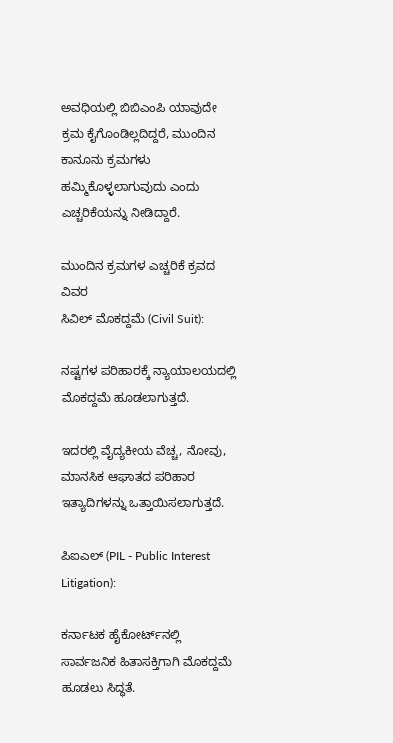ಅವಧಿಯಲ್ಲಿ ಬಿಬಿಎಂಪಿ ಯಾವುದೇ ಕ್ರಮ ಕೈಗೊಂಡಿಲ್ಲದಿದ್ದರೆ, ಮುಂದಿನ ಕಾನೂನು ಕ್ರಮಗಳು ಹಮ್ಮಿಕೊಳ್ಳಲಾಗುವುದು ಎಂದು ಎಚ್ಚರಿಕೆಯನ್ನು ನೀಡಿದ್ದಾರೆ.

ಮುಂದಿನ ಕ್ರಮಗಳ ಎಚ್ಚರಿಕೆ ಕ್ರವದ ವಿವರ
ಸಿವಿಲ್ ಮೊಕದ್ದಮೆ (Civil Suit):

ನಷ್ಟಗಳ ಪರಿಹಾರಕ್ಕೆ ನ್ಯಾಯಾಲಯದಲ್ಲಿ ಮೊಕದ್ದಮೆ ಹೂಡಲಾಗುತ್ತದೆ.

ಇದರಲ್ಲಿ ವೈದ್ಯಕೀಯ ವೆಚ್ಚ, ನೋವು, ಮಾನಸಿಕ ಆಘಾತದ ಪರಿಹಾರ ಇತ್ಯಾದಿಗಳನ್ನು ಒತ್ತಾಯಿಸಲಾಗುತ್ತದೆ.

ಪಿಐಎಲ್ (PIL - Public Interest Litigation):

ಕರ್ನಾಟಕ ಹೈಕೋರ್ಟ್‌ನಲ್ಲಿ ಸಾರ್ವಜನಿಕ ಹಿತಾಸಕ್ತಿಗಾಗಿ ಮೊಕದ್ದಮೆ ಹೂಡಲು ಸಿದ್ಧತೆ.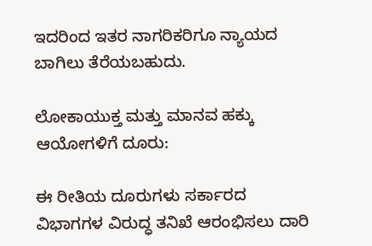ಇದರಿಂದ ಇತರ ನಾಗರಿಕರಿಗೂ ನ್ಯಾಯದ ಬಾಗಿಲು ತೆರೆಯಬಹುದು.

ಲೋಕಾಯುಕ್ತ ಮತ್ತು ಮಾನವ ಹಕ್ಕು ಆಯೋಗಳಿಗೆ ದೂರು:

ಈ ರೀತಿಯ ದೂರುಗಳು ಸರ್ಕಾರದ ವಿಭಾಗಗಳ ವಿರುದ್ಧ ತನಿಖೆ ಆರಂಭಿಸಲು ದಾರಿ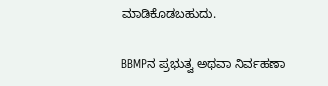ಮಾಡಿಕೊಡಬಹುದು.

BBMPನ ಪ್ರಭುತ್ವ ಅಥವಾ ನಿರ್ವಹಣಾ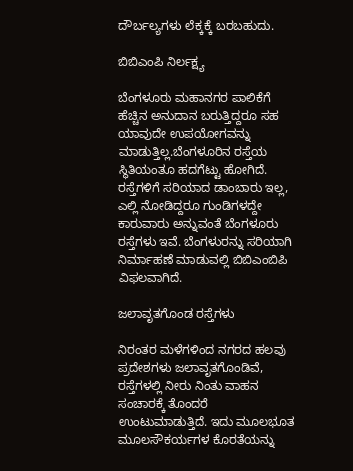ದೌರ್ಬಲ್ಯಗಳು ಲೆಕ್ಕಕ್ಕೆ ಬರಬಹುದು.

ಬಿಬಿಎಂಪಿ ನಿರ್ಲಕ್ಷ್ಯ

ಬೆಂಗಳೂರು ಮಹಾನಗರ ಪಾಲಿಕೆಗೆ ಹೆಚ್ಚಿನ ಅನುದಾನ ಬರುತ್ತಿದ್ದರೂ ಸಹ ಯಾವುದೇ ಉಪಯೋಗವನ್ನು ಮಾಡುತ್ತಿಲ್ಲ.ಬೆಂಗಳೂರಿನ ರಸ್ತೆಯ ಸ್ಥಿತಿಯಂತೂ ಹದಗೆಟ್ಟು ಹೋಗಿದೆ. ರಸ್ತೆಗಳಿಗೆ ಸರಿಯಾದ ಡಾಂಬಾರು ಇಲ್ಲ, ಎಲ್ಲಿ ನೋಡಿದ್ದರೂ ಗುಂಡಿಗಳದ್ದೇ ಕಾರುವಾರು ಅನ್ನುವಂತೆ ಬೆಂಗಳೂರು ರಸ್ತೆಗಳು ಇವೆ. ಬೆಂಗಳುರನ್ನು ಸರಿಯಾಗಿ ನಿರ್ಮಾಹಣೆ ಮಾಡುವಲ್ಲಿ ಬಿಬಿಎಂಬಿಪಿ ವಿಫಲವಾಗಿದೆ.

ಜಲಾವೃತಗೊಂಡ ರಸ್ತೆಗಳು

ನಿರಂತರ ಮಳೆಗಳಿಂದ ನಗರದ ಹಲವು ಪ್ರದೇಶಗಳು ಜಲಾವೃತಗೊಂಡಿವೆ, ರಸ್ತೆಗಳಲ್ಲಿ ನೀರು ನಿಂತು ವಾಹನ ಸಂಚಾರಕ್ಕೆ ತೊಂದರೆ ಉಂಟುಮಾಡುತ್ತಿದೆ. ಇದು ಮೂಲಭೂತ ಮೂಲಸೌಕರ್ಯಗಳ ಕೊರತೆಯನ್ನು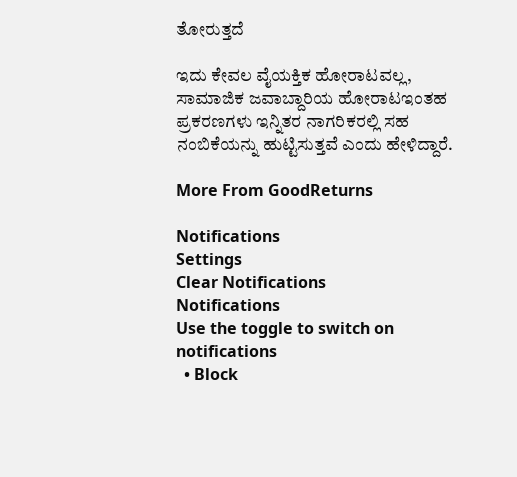ತೋರುತ್ತದೆ

ಇದು ಕೇವಲ ವೈಯಕ್ತಿಕ ಹೋರಾಟವಲ್ಲ, ಸಾಮಾಜಿಕ ಜವಾಬ್ದಾರಿಯ ಹೋರಾಟಇಂತಹ ಪ್ರಕರಣಗಳು ಇನ್ನಿತರ ನಾಗರಿಕರಲ್ಲಿ ಸಹ ನಂಬಿಕೆಯನ್ನು ಹುಟ್ಟಿಸುತ್ತವೆ ಎಂದು ಹೇಳಿದ್ದಾರೆ.

More From GoodReturns

Notifications
Settings
Clear Notifications
Notifications
Use the toggle to switch on notifications
  • Block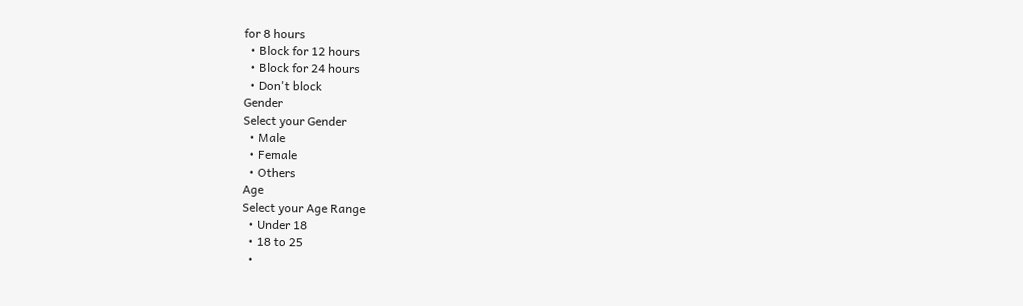for 8 hours
  • Block for 12 hours
  • Block for 24 hours
  • Don't block
Gender
Select your Gender
  • Male
  • Female
  • Others
Age
Select your Age Range
  • Under 18
  • 18 to 25
  •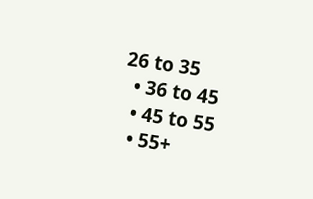26 to 35
  • 36 to 45
  • 45 to 55
  • 55+